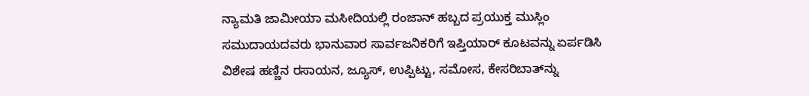ನ್ಯಾಮತಿ ಜಾಮೀಯಾ ಮಸೀದಿಯಲ್ಲಿ ರಂಜಾನ್ ಹಬ್ಬದ ಪ್ರಯುಕ್ತ ಮುಸ್ಲಿಂ
ಸಮುದಾಯದವರು ಭಾನುವಾರ ಸಾರ್ವಜನಿಕರಿಗೆ ಇಪ್ತಿಯಾರ್ ಕೂಟವನ್ನು ಏರ್ಪಡಿಸಿ
ವಿಶೇಷ ಹಣ್ಣಿನ ರಸಾಯನ, ಜ್ಯೂಸ್, ಉಪ್ಪಿಟ್ಟು, ಸಮೋಸ, ಕೇಸರಿಬಾತ್‍ನ್ನು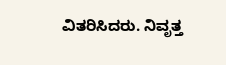ವಿತರಿಸಿದರು. ನಿವೃತ್ತ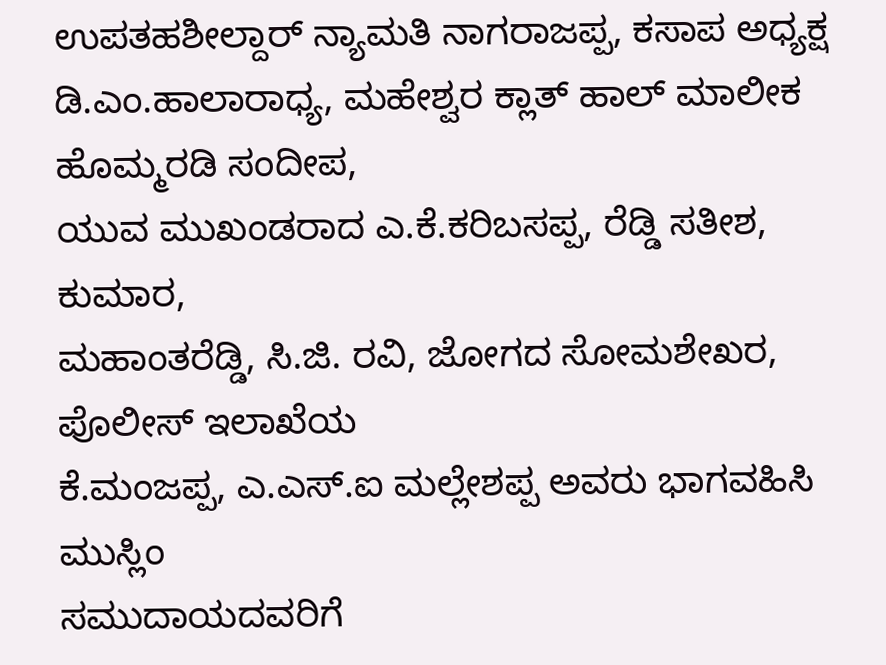ಉಪತಹಶೀಲ್ದಾರ್ ನ್ಯಾಮತಿ ನಾಗರಾಜಪ್ಪ, ಕಸಾಪ ಅಧ್ಯಕ್ಷ
ಡಿ.ಎಂ.ಹಾಲಾರಾಧ್ಯ, ಮಹೇಶ್ವರ ಕ್ಲಾತ್ ಹಾಲ್ ಮಾಲೀಕ ಹೊಮ್ಮರಡಿ ಸಂದೀಪ,
ಯುವ ಮುಖಂಡರಾದ ಎ.ಕೆ.ಕರಿಬಸಪ್ಪ, ರೆಡ್ಡಿ ಸತೀಶ, ಕುಮಾರ,
ಮಹಾಂತರೆಡ್ಡಿ, ಸಿ.ಜಿ. ರವಿ, ಜೋಗದ ಸೋಮಶೇಖರ, ಪೊಲೀಸ್ ಇಲಾಖೆಯ
ಕೆ.ಮಂಜಪ್ಪ, ಎ.ಎಸ್.ಐ ಮಲ್ಲೇಶಪ್ಪ ಅವರು ಭಾಗವಹಿಸಿ ಮುಸ್ಲಿಂ
ಸಮುದಾಯದವರಿಗೆ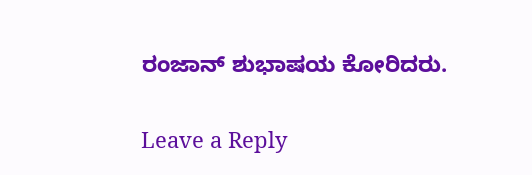ರಂಜಾನ್ ಶುಭಾಷಯ ಕೋರಿದರು.

Leave a Reply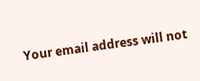Your email address will not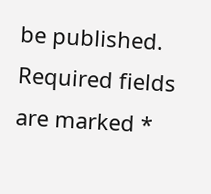be published. Required fields are marked *